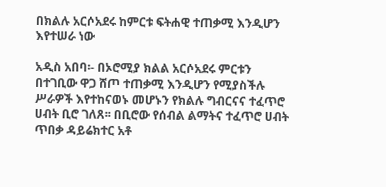በክልሉ አርሶአደሩ ከምርቱ ፍትሐዊ ተጠቃሚ እንዲሆን እየተሠራ ነው

አዲስ አበባ፡- በኦሮሚያ ክልል አርሶአደሩ ምርቱን በተገቢው ዋጋ ሸጦ ተጠቃሚ እንዲሆን የሚያስችሉ ሥራዎች እየተከናወኑ መሆኑን የክልሉ ግብርናና ተፈጥሮ ሀብት ቢሮ ገለጸ፡፡ በቢሮው የሰብል ልማትና ተፈጥሮ ሀብት ጥበቃ ዳይሬክተር አቶ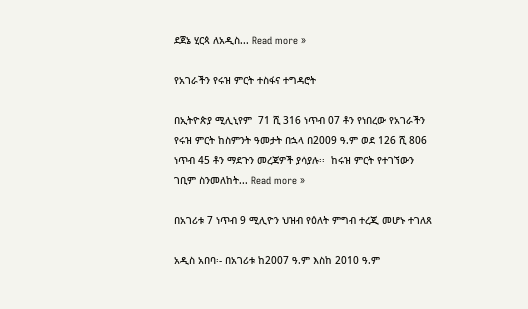ደጀኔ ሂርጳ ለአዲስ... Read more »

የአገራችን የሩዝ ምርት ተስፋና ተግዳሮት

በኢትዮጵያ ሚሊኒየም  71 ሺ 316 ነጥብ 07 ቶን የነበረው የአገራችን የሩዝ ምርት ከስምንት ዓመታት በኋላ በ2009 ዓ.ም ወደ 126 ሺ 806 ነጥብ 45 ቶን ማደጉን መረጃዎች ያሳያሉ፡፡  ከሩዝ ምርት የተገኘውን ገቢም ስንመለከት... Read more »

በአገሪቱ 7 ነጥብ 9 ሚሊዮን ህዝብ የዕለት ምግብ ተረጂ መሆኑ ተገለጸ

አዲስ አበባ፡- በአገሪቱ ከ2007 ዓ.ም እስከ 2010 ዓ.ም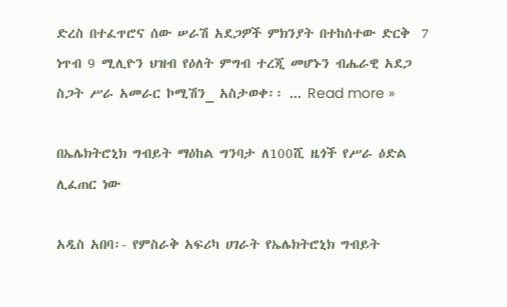ድረስ በተፈጥሮና ሰው ሠራሽ አደጋዎች ምክንያት በተከሰተው ድርቅ  7 ነጥብ 9 ሚሊዮን ህዝብ የዕለት ምግብ ተረጂ መሆኑን ብሔራዊ አደጋ ስጋት ሥራ አመራር ኮሚሽን_ አስታወቀ፡፡ ... Read more »

በኤሌክትሮኒክ ግብይት ማዕከል ግንባታ ለ100ሺ ዜጎች የሥራ ዕድል ሊፈጠር ነው

አዲስ አበባ፡- የምስራቅ አፍሪካ ሀገራት የኤሌክትሮኒክ ግብይት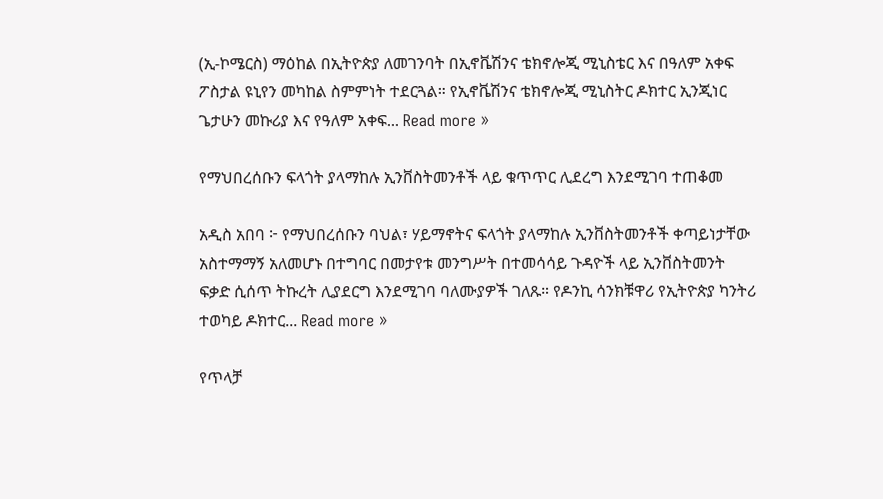(ኢ-ኮሜርስ) ማዕከል በኢትዮጵያ ለመገንባት በኢኖቬሽንና ቴክኖሎጂ ሚኒስቴር እና በዓለም አቀፍ ፖስታል ዩኒየን መካከል ስምምነት ተደርጓል። የኢኖቬሽንና ቴክኖሎጂ ሚኒስትር ዶክተር ኢንጂነር ጌታሁን መኩሪያ እና የዓለም አቀፍ... Read more »

የማህበረሰቡን ፍላጎት ያላማከሉ ኢንቨስትመንቶች ላይ ቁጥጥር ሊደረግ እንደሚገባ ተጠቆመ

አዲስ አበባ ፦ የማህበረሰቡን ባህል፣ ሃይማኖትና ፍላጎት ያላማከሉ ኢንቨስትመንቶች ቀጣይነታቸው አስተማማኝ አለመሆኑ በተግባር በመታየቱ መንግሥት በተመሳሳይ ጉዳዮች ላይ ኢንቨስትመንት ፍቃድ ሲሰጥ ትኩረት ሊያደርግ እንደሚገባ ባለሙያዎች ገለጹ። የዶንኪ ሳንክቹዋሪ የኢትዮጵያ ካንትሪ ተወካይ ዶክተር... Read more »

የጥላቻ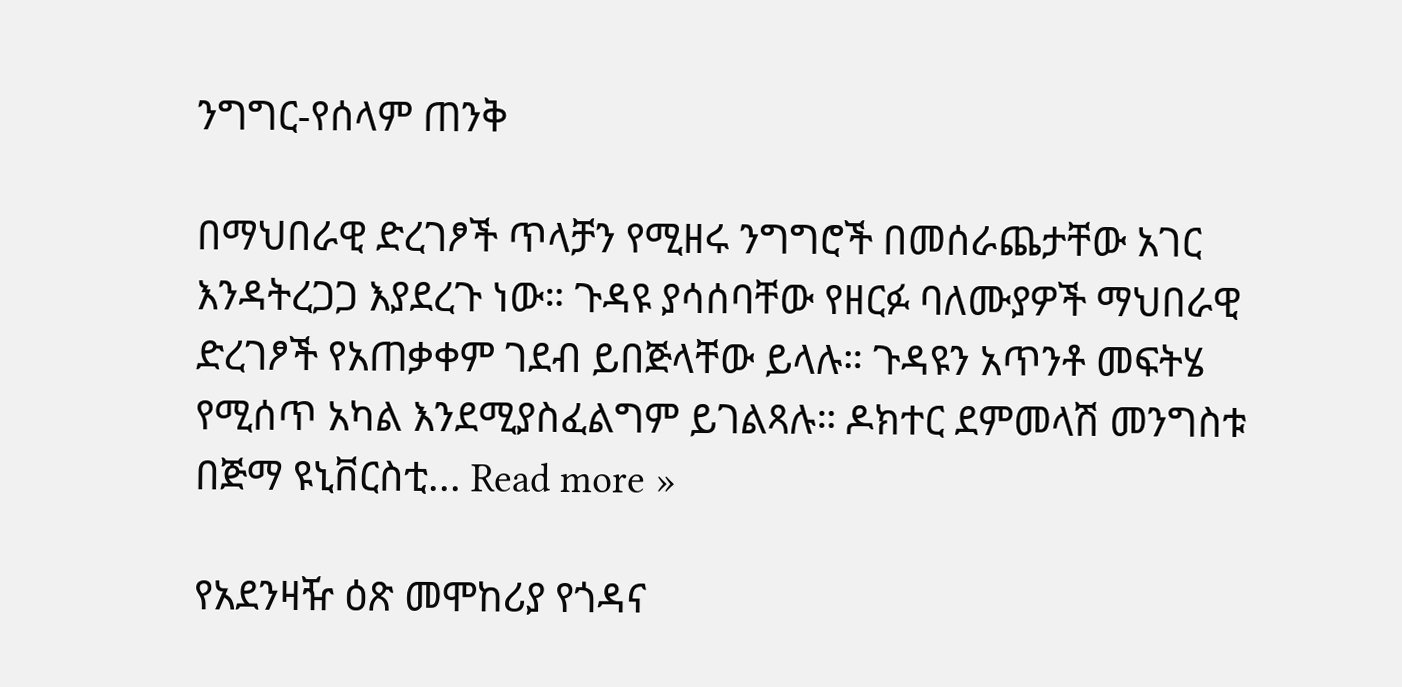ንግግር-የሰላም ጠንቅ

በማህበራዊ ድረገፆች ጥላቻን የሚዘሩ ንግግሮች በመሰራጨታቸው አገር እንዳትረጋጋ እያደረጉ ነው። ጉዳዩ ያሳሰባቸው የዘርፉ ባለሙያዎች ማህበራዊ ድረገፆች የአጠቃቀም ገደብ ይበጅላቸው ይላሉ። ጉዳዩን አጥንቶ መፍትሄ የሚሰጥ አካል እንደሚያስፈልግም ይገልጻሉ። ዶክተር ደምመላሽ መንግስቱ በጅማ ዩኒቨርስቲ... Read more »

የአደንዛዥ ዕጽ መሞከሪያ የጎዳና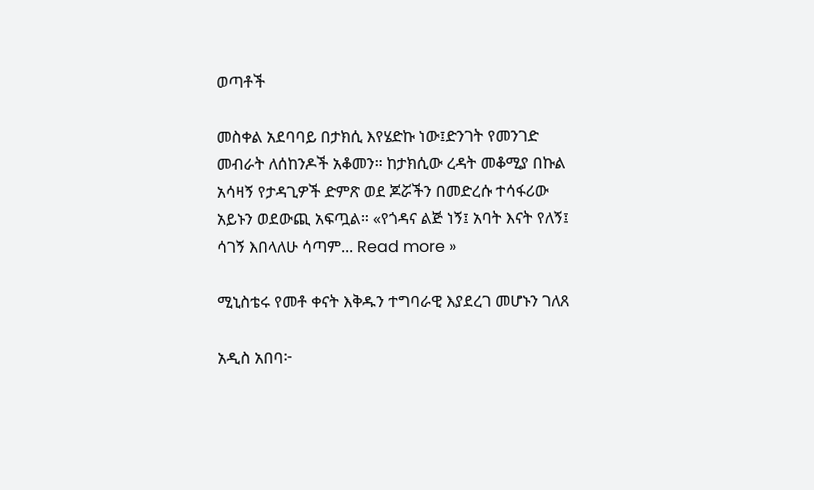ወጣቶች

መስቀል አደባባይ በታክሲ እየሄድኩ ነው፤ድንገት የመንገድ መብራት ለሰከንዶች አቆመን። ከታክሲው ረዳት መቆሚያ በኩል አሳዛኝ የታዳጊዎች ድምጽ ወደ ጆሯችን በመድረሱ ተሳፋሪው አይኑን ወደውጪ አፍጧል። «የጎዳና ልጅ ነኝ፤ አባት እናት የለኝ፤ ሳገኝ እበላለሁ ሳጣም... Read more »

ሚኒስቴሩ የመቶ ቀናት እቅዱን ተግባራዊ እያደረገ መሆኑን ገለጸ

አዲስ አበባ፦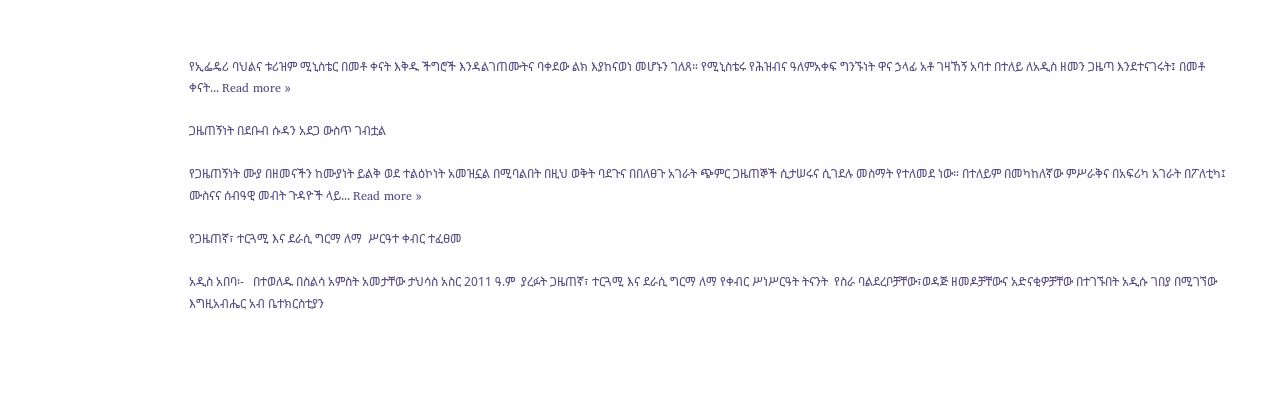የኢፌዴሪ ባህልና ቱሪዝም ሚኒስቴር በመቶ ቀናት እቅዱ ችግሮች እንዳልገጠሙትና ባቀደው ልክ እያከናወነ መሆኑን ገለጸ። የሚኒስቴሩ የሕዝብና ዓለምአቀፍ ግንኙነት ዋና ኃላፊ አቶ ገዛኸኝ አባተ በተለይ ለአዲስ ዘመን ጋዜጣ እንደተናገሩት፤ በመቶ ቀናት... Read more »

ጋዜጠኝነት በደቡብ ሱዳን አደጋ ውስጥ ገብቷል

የጋዜጠኝነት ሙያ በዘመናችን ከሙያነት ይልቅ ወደ ተልዕኮነት አመዝኗል በሚባልበት በዚህ ወቅት ባደጉና በበለፀጉ አገራት ጭምር ጋዜጠኞች ሲታሠሩና ሲገደሉ መስማት የተለመደ ነው። በተለይም በመካከለኛው ምሥራቅና በአፍሪካ አገራት በፖለቲካ፤ ሙስናና ሰብዓዊ መብት ጉዳዮች ላይ... Read more »

የጋዜጠኛ፣ ተርጓሚ እና ደራሲ ግርማ ለማ  ሥርዓተ ቀብር ተፈፀመ

አዲስ አበባ፡-   በተወለዱ በስልሳ አምስት አመታቸው ታህሳስ አስር 2011 ዓ.ም  ያረፉት ጋዜጠኛ፣ ተርጓሚ እና ደራሲ ግርማ ለማ የቀብር ሥነሥርዓት ትናንት  የስራ ባልደረቦቻቸው፣ወዳጅ ዘመዶቻቸውና አድናቂዎቻቸው በተገኙበት አዲሱ ገበያ በሚገኘው እግዚአብሔር አብ ቤተክርስቲያን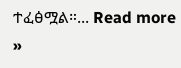ተፈፅሟል።... Read more »